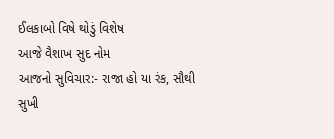ઈલકાબો વિષે થોડું વિશેષ
આજે વૈશાખ સુદ નોમ
આજનો સુવિચાર:- રાજા હો યા રંક, સૌથી સુખી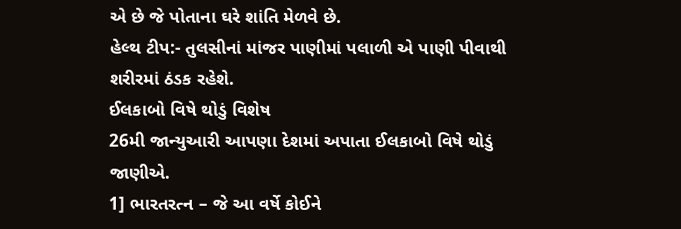એ છે જે પોતાના ઘરે શાંતિ મેળવે છે.
હેલ્થ ટીપ:- તુલસીનાં માંજર પાણીમાં પલાળી એ પાણી પીવાથી શરીરમાં ઠંડક રહેશે.
ઈલકાબો વિષે થોડું વિશેષ
26મી જાન્યુઆરી આપણા દેશમાં અપાતા ઈલકાબો વિષે થોડું જાણીએ.
1] ભારતરત્ન – જે આ વર્ષે કોઈને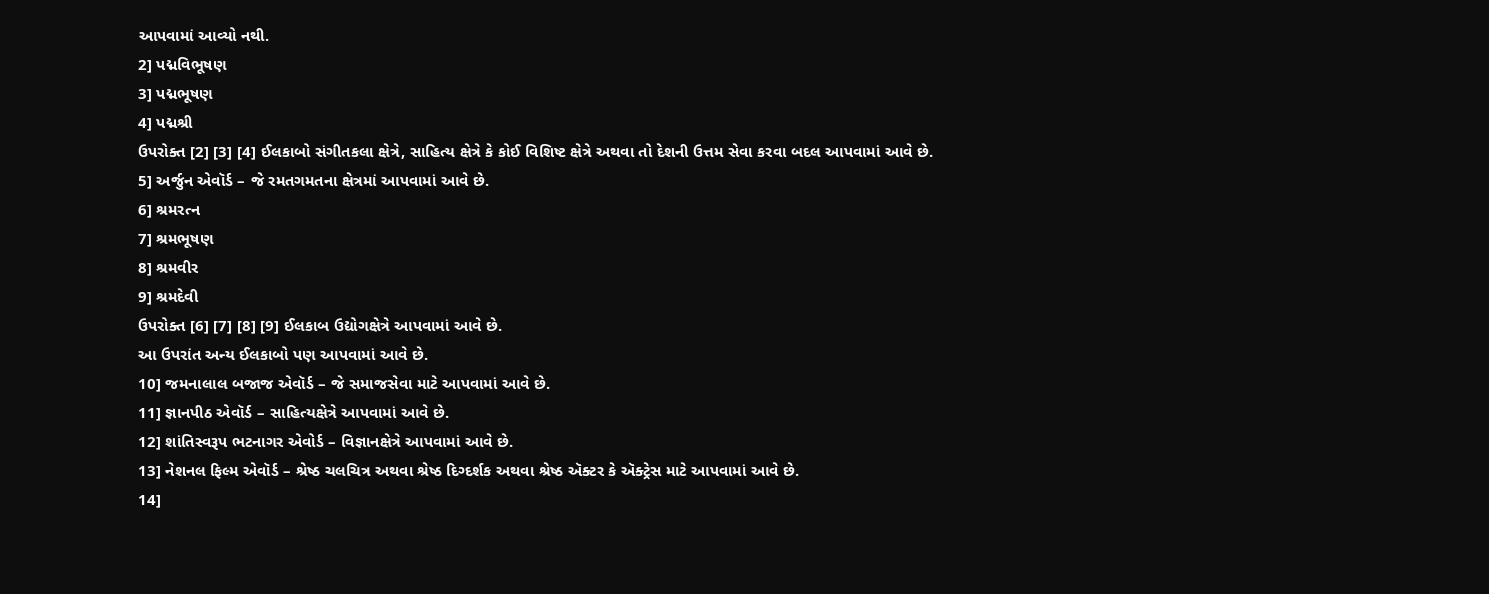આપવામાં આવ્યો નથી.
2] પદ્મવિભૂષણ
3] પદ્મભૂષણ
4] પદ્મશ્રી
ઉપરોક્ત [2] [3] [4] ઈલકાબો સંગીતકલા ક્ષેત્રે, સાહિત્ય ક્ષેત્રે કે કોઈ વિશિષ્ટ ક્ષેત્રે અથવા તો દેશની ઉત્તમ સેવા કરવા બદલ આપવામાં આવે છે.
5] અર્જુન એવૉર્ડ – જે રમતગમતના ક્ષેત્રમાં આપવામાં આવે છે.
6] શ્રમરત્ન
7] શ્રમભૂષણ
8] શ્રમવીર
9] શ્રમદેવી
ઉપરોક્ત [6] [7] [8] [9] ઈલકાબ ઉદ્યોગક્ષેત્રે આપવામાં આવે છે.
આ ઉપરાંત અન્ય ઈલકાબો પણ આપવામાં આવે છે.
10] જમનાલાલ બજાજ એવૉર્ડ – જે સમાજસેવા માટે આપવામાં આવે છે.
11] જ્ઞાનપીઠ એવૉર્ડ – સાહિત્યક્ષેત્રે આપવામાં આવે છે.
12] શાંતિસ્વરૂપ ભટનાગર એવોર્ડ – વિજ્ઞાનક્ષેત્રે આપવામાં આવે છે.
13] નેશનલ ફિલ્મ એવૉર્ડ – શ્રેષ્ઠ ચલચિત્ર અથવા શ્રેષ્ઠ દિગ્દર્શક અથવા શ્રેષ્ઠ ઍક્ટર કે ઍક્ટ્રેસ માટે આપવામાં આવે છે.
14]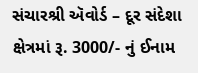સંચારશ્રી ઍવોર્ડ – દૂર સંદેશા ક્ષેત્રમાં રૂ. 3000/- નું ઈનામ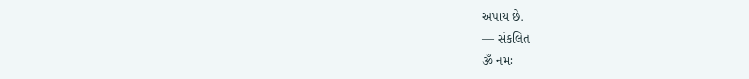અપાય છે.
— સંકલિત
ૐ નમઃ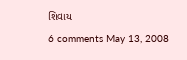શિવાય
6 comments May 13, 2008